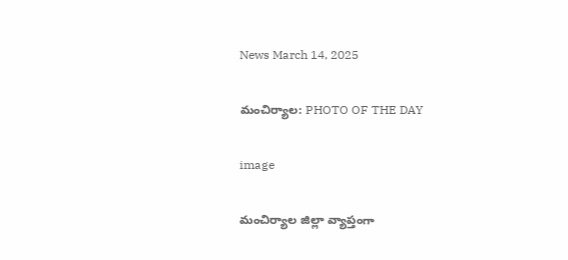News March 14, 2025

మంచిర్యాల: PHOTO OF THE DAY

image

మంచిర్యాల జిల్లా వ్యాప్తంగా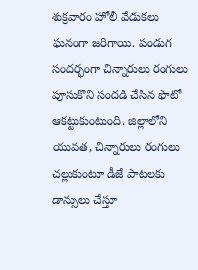శుక్రవారం హోలీ వేడుకలు ఘనంగా జరిగాయి. పండుగ సందర్భంగా చిన్నారులు రంగులు పూసుకొని సందడి చేసిన ఫొటో ఆకట్టుకుంటుంది. జిల్లాలోని యువత, చిన్నారులు రంగులు చల్లుకుంటూ డీజే పాటలకు డాన్సులు చేస్తూ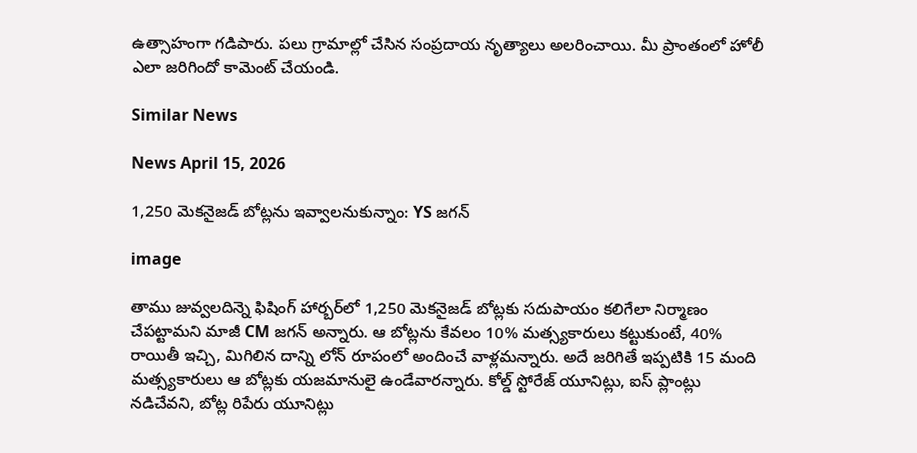ఉత్సాహంగా గడిపారు. పలు గ్రామాల్లో చేసిన సంప్రదాయ నృత్యాలు అలరించాయి. మీ ప్రాంతంలో హోలీ ఎలా జరిగిందో కామెంట్ చేయండి.

Similar News

News April 15, 2026

1,250 మెకనైజడ్ బోట్లను ఇవ్వాలనుకున్నాం: YS జగన్

image

తాము జువ్వలదిన్నె ఫిషింగ్ హార్బర్‌లో 1,250 మెకనైజడ్ బోట్లకు సదుపాయం కలిగేలా నిర్మాణం చేపట్టామని మాజీ CM జగన్ అన్నారు. ఆ బోట్లను కేవలం 10% మత్స్యకారులు కట్టుకుంటే, 40% రాయితీ ఇచ్చి, మిగిలిన దాన్ని లోన్ రూపంలో అందించే వాళ్లమన్నారు. అదే జరిగితే ఇప్పటికి 15 మంది మత్స్యకారులు ఆ బోట్లకు యజమానులై ఉండేవారన్నారు. కోల్డ్ స్టోరేజ్ యూనిట్లు, ఐస్ ప్లాంట్లు నడిచేవని, బోట్ల రిపేరు యూనిట్లు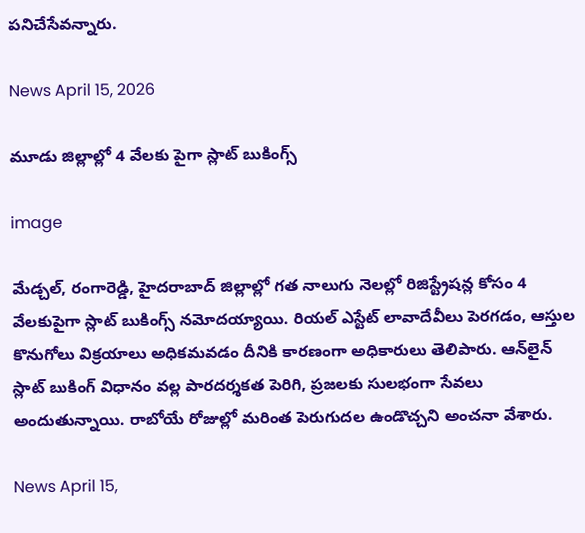పనిచేసేవన్నారు.

News April 15, 2026

మూడు జిల్లాల్లో 4 వేలకు పైగా స్లాట్ బుకింగ్స్

image

మేడ్చల్, రంగారెడ్డి, హైదరాబాద్ జిల్లాల్లో గత నాలుగు నెలల్లో రిజిస్ట్రేషన్ల కోసం 4 వేలకుపైగా స్లాట్ బుకింగ్స్ నమోదయ్యాయి. రియల్ ఎస్టేట్ లావాదేవీలు పెరగడం, ఆస్తుల కొనుగోలు విక్రయాలు అధికమవడం దీనికి కారణంగా అధికారులు తెలిపారు. ఆన్‌లైన్ స్లాట్ బుకింగ్ విధానం వల్ల పారదర్శకత పెరిగి, ప్రజలకు సులభంగా సేవలు అందుతున్నాయి. రాబోయే రోజుల్లో మరింత పెరుగుదల ఉండొచ్చని అంచనా వేశారు.

News April 15,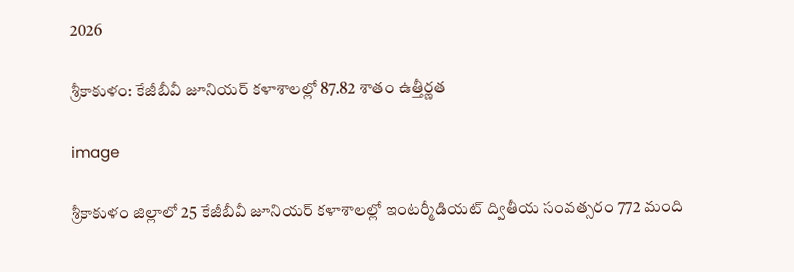2026

శ్రీకాకుళం: కేజీబీవీ జూనియర్ కళాశాలల్లో 87.82 శాతం ఉత్తీర్ణత

image

శ్రీకాకుళం జిల్లాలో 25 కేజీబీవీ జూనియర్ కళాశాలల్లో ఇంటర్మీడియట్ ద్వితీయ సంవత్సరం 772 మంది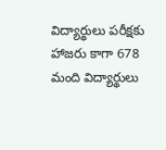విద్యార్థులు పరీక్షకు హాజరు కాగా 678 మంది విద్యార్థులు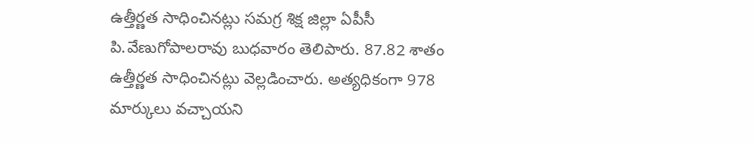ఉత్తీర్ణత సాధించినట్లు సమగ్ర శిక్ష జిల్లా ఏపీసీ పి.వేణుగోపాలరావు బుధవారం తెలిపారు. 87.82 శాతం ఉత్తీర్ణత సాధించినట్లు వెల్లడించారు. అత్యధికంగా 978 మార్కులు వచ్చాయని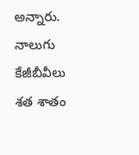అన్నారు. నాలుగు కేజీబీవీలు శత శాతం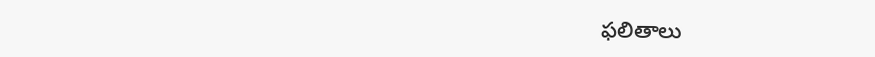ఫలితాలు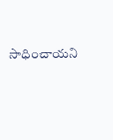సాధించాయని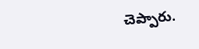చెప్పారు.